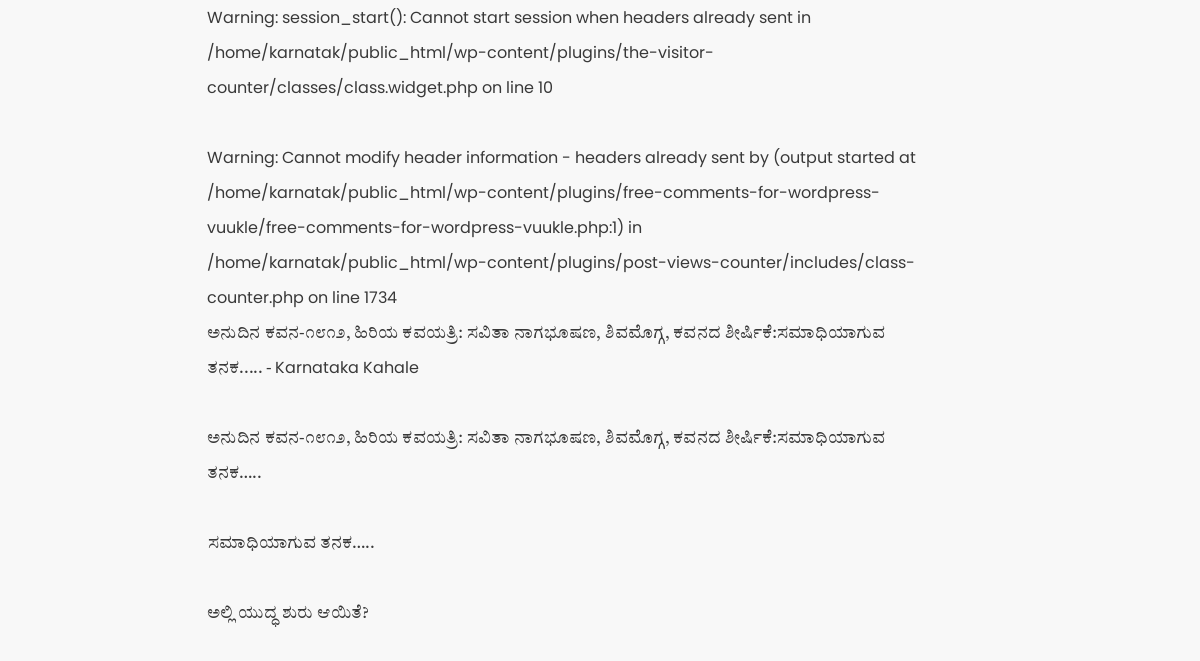Warning: session_start(): Cannot start session when headers already sent in /home/karnatak/public_html/wp-content/plugins/the-visitor-counter/classes/class.widget.php on line 10

Warning: Cannot modify header information - headers already sent by (output started at /home/karnatak/public_html/wp-content/plugins/free-comments-for-wordpress-vuukle/free-comments-for-wordpress-vuukle.php:1) in /home/karnatak/public_html/wp-content/plugins/post-views-counter/includes/class-counter.php on line 1734
ಅನುದಿನ ಕವನ-೧೮೧೨, ಹಿರಿಯ ಕವಯತ್ರಿ: ಸವಿತಾ ನಾಗಭೂಷಣ, ಶಿವಮೊಗ್ಗ, ಕವನದ ಶೀರ್ಷಿಕೆ:ಸಮಾಧಿಯಾಗುವ ತನಕ..... - Karnataka Kahale

ಅನುದಿನ ಕವನ-೧೮೧೨, ಹಿರಿಯ ಕವಯತ್ರಿ: ಸವಿತಾ ನಾಗಭೂಷಣ, ಶಿವಮೊಗ್ಗ, ಕವನದ ಶೀರ್ಷಿಕೆ:ಸಮಾಧಿಯಾಗುವ ತನಕ…..

ಸಮಾಧಿಯಾಗುವ ತನಕ…..

ಅಲ್ಲಿ ಯುದ್ಧ ಶುರು ಆಯಿತೆ?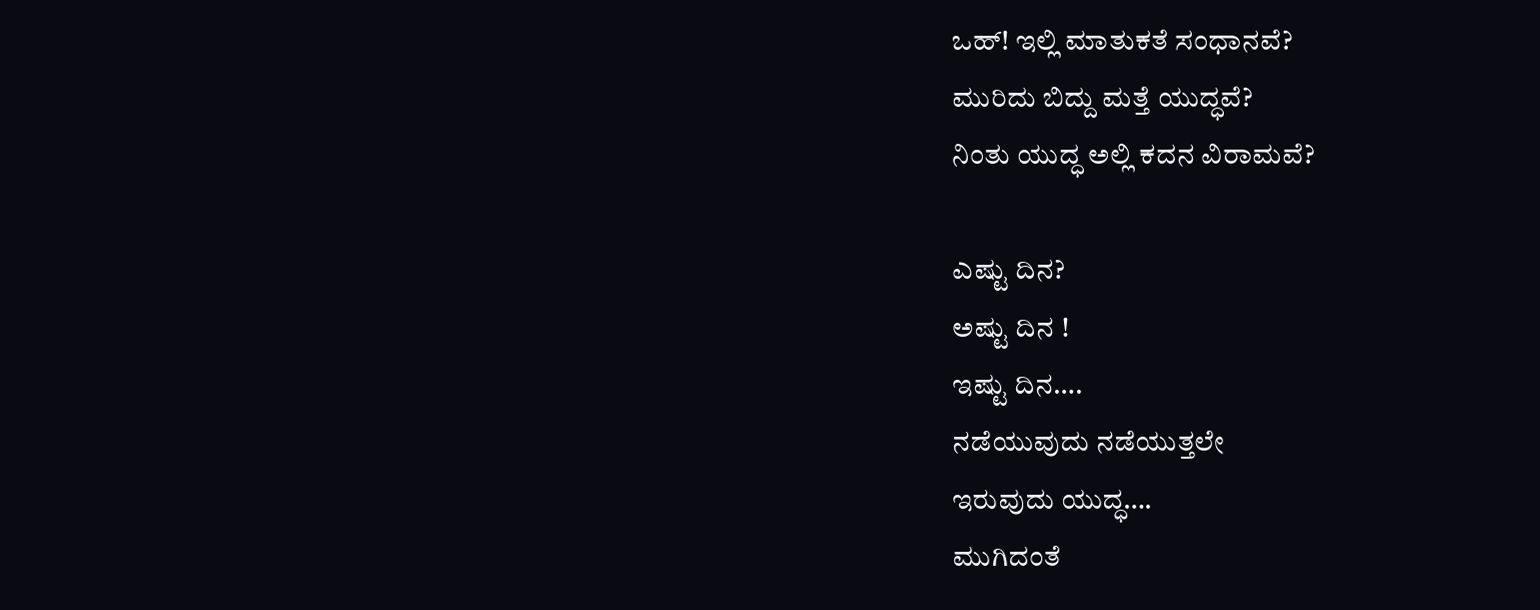ಒಹ್! ಇಲ್ಲಿ ಮಾತುಕತೆ ಸಂಧಾನವೆ?
ಮುರಿದು ಬಿದ್ದು ಮತ್ತೆ ಯುದ್ಧವೆ?
ನಿಂತು ಯುದ್ಧ ಅಲ್ಲಿ ಕದನ ವಿರಾಮವೆ?

ಎಷ್ಟು ದಿನ?
ಅಷ್ಟು ದಿನ !
ಇಷ್ಟು ದಿನ….
ನಡೆಯುವುದು ನಡೆಯುತ್ತಲೇ
ಇರುವುದು ಯುದ್ಧ….
ಮುಗಿದಂತೆ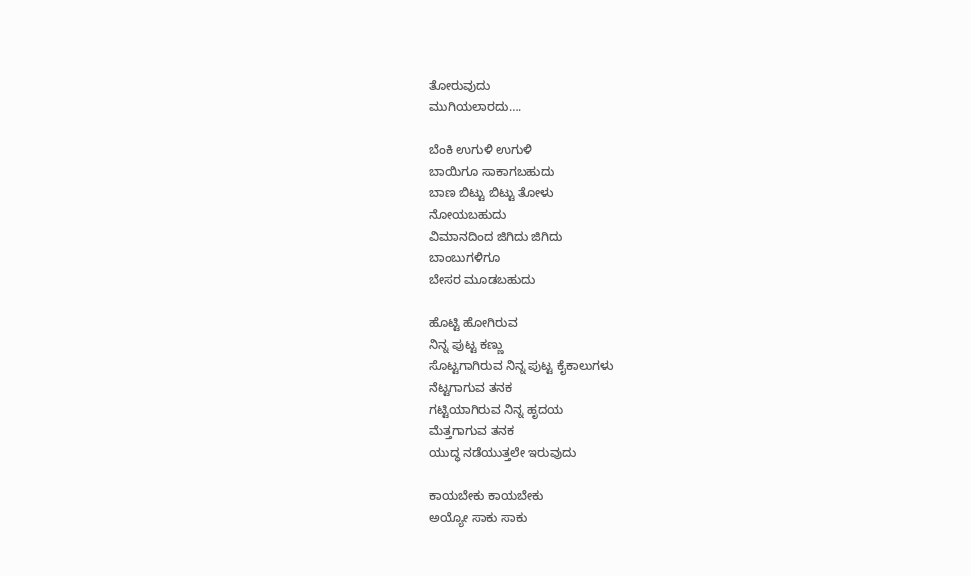ತೋರುವುದು
ಮುಗಿಯಲಾರದು….

ಬೆಂಕಿ ಉಗುಳಿ ಉಗುಳಿ
ಬಾಯಿಗೂ ಸಾಕಾಗಬಹುದು
ಬಾಣ ಬಿಟ್ಟು ಬಿಟ್ಟು ತೋಳು
ನೋಯಬಹುದು
ವಿಮಾನದಿಂದ ಜಿಗಿದು ಜಿಗಿದು
ಬಾಂಬುಗಳಿಗೂ
ಬೇಸರ ಮೂಡಬಹುದು

ಹೊಟ್ಟಿ ಹೋಗಿರುವ
ನಿನ್ನ ಪುಟ್ಟ ಕಣ್ಣು
ಸೊಟ್ಟಗಾಗಿರುವ ನಿನ್ನ ಪುಟ್ಟ ಕೈಕಾಲುಗಳು
ನೆಟ್ಟಗಾಗುವ ತನಕ
ಗಟ್ಟಿಯಾಗಿರುವ ನಿನ್ನ ಹೃದಯ
ಮೆತ್ತಗಾಗುವ ತನಕ
ಯುದ್ಧ ನಡೆಯುತ್ತಲೇ ಇರುವುದು

ಕಾಯಬೇಕು ಕಾಯಬೇಕು
ಅಯ್ಯೋ ಸಾಕು ಸಾಕು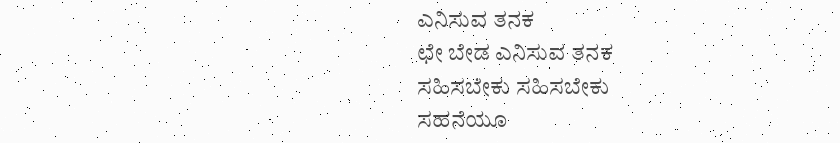ಎನಿಸುವ ತನಕ
ಛೇ ಬೇಡ ಎನಿಸುವ ತನಕ
ಸಹಿಸಬೇಕು ಸಹಿಸಬೇಕು
ಸಹನೆಯೂ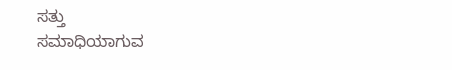ಸತ್ತು
ಸಮಾಧಿಯಾಗುವ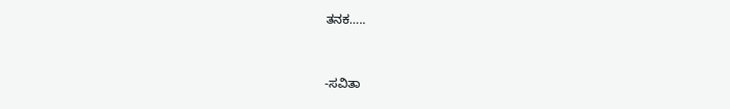ತನಕ…..


-ಸವಿತಾ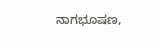ನಾಗಭೂಷಣ,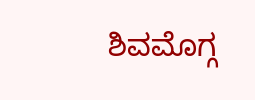ಶಿವಮೊಗ್ಗ